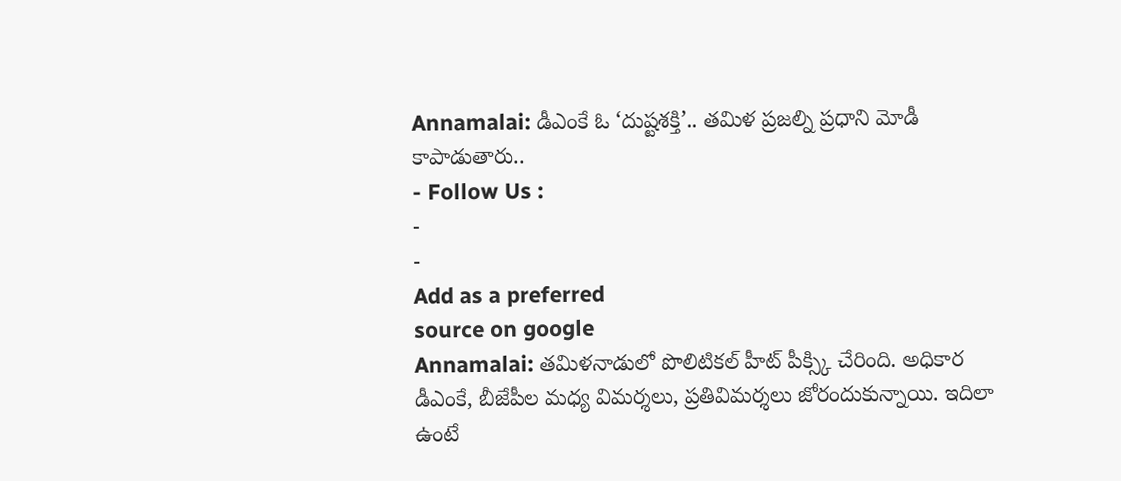Annamalai: డీఎంకే ఓ ‘దుష్టశక్తి’.. తమిళ ప్రజల్ని ప్రధాని మోడీ కాపాడుతారు..
- Follow Us :
-
-
Add as a preferred
source on google
Annamalai: తమిళనాడులో పొలిటికల్ హీట్ పీక్స్కి చేరింది. అధికార డీఎంకే, బీజేపీల మధ్య విమర్శలు, ప్రతివిమర్శలు జోరందుకున్నాయి. ఇదిలా ఉంటే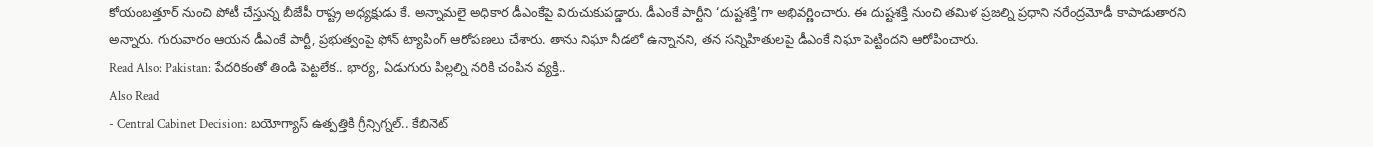కోయంబత్తూర్ నుంచి పోటీ చేస్తున్న బీజేపీ రాష్ట్ర అధ్యక్షుడు కే. అన్నామలై అధికార డీఎంకేపై విరుచుకుపడ్డారు. డీఎంకే పార్టీని ‘దుష్టశక్తి’గా అభివర్ణించారు. ఈ దుష్టశక్తి నుంచి తమిళ ప్రజల్ని ప్రధాని నరేంద్రమోడీ కాపాడుతారని అన్నారు. గురువారం ఆయన డీఎంకే పార్టీ, ప్రభుత్వంపై ఫోన్ ట్యాపింగ్ ఆరోపణలు చేశారు. తాను నిఘా నీడలో ఉన్నానని, తన సన్నిహితులపై డీఎంకే నిఘా పెట్టిందని ఆరోపించారు.
Read Also: Pakistan: పేదరికంతో తిండి పెట్టలేక.. భార్య, ఏడుగురు పిల్లల్ని నరికి చంపిన వ్యక్తి..
Also Read
- Central Cabinet Decision: బయోగ్యాస్ ఉత్పత్తికి గ్రీన్సిగ్నల్.. కేబినెట్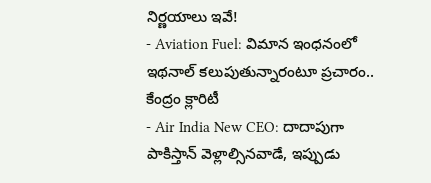నిర్ణయాలు ఇవే!
- Aviation Fuel: విమాన ఇంధనంలో ఇథనాల్ కలుపుతున్నారంటూ ప్రచారం.. కేంద్రం క్లారిటీ
- Air India New CEO: దాదాపుగా పాకిస్తాన్ వెళ్లాల్సినవాడే, ఇప్పుడు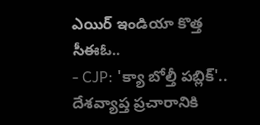ఎయిర్ ఇండియా కొత్త సీఈఓ..
- CJP: 'క్యా బోల్తీ పబ్లిక్'.. దేశవ్యాప్త ప్రచారానికి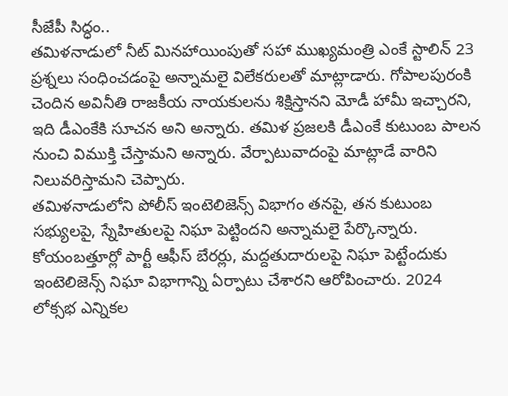సీజేపీ సిద్ధం..
తమిళనాడులో నీట్ మినహాయింపుతో సహా ముఖ్యమంత్రి ఎంకే స్టాలిన్ 23 ప్రశ్నలు సంధించడంపై అన్నామలై విలేకరులతో మాట్లాడారు. గోపాలపురంకి చెందిన అవినీతి రాజకీయ నాయకులను శిక్షిస్తానని మోడీ హామీ ఇచ్చారని, ఇది డీఎంకేకి సూచన అని అన్నారు. తమిళ ప్రజలకి డీఎంకే కుటుంబ పాలన నుంచి విముక్తి చేస్తామని అన్నారు. వేర్పాటువాదంపై మాట్లాడే వారిని నిలువరిస్తామని చెప్పారు.
తమిళనాడులోని పోలీస్ ఇంటెలిజెన్స్ విభాగం తనపై, తన కుటుంబ సభ్యులపై, స్నేహితులపై నిఘా పెట్టిందని అన్నామలై పేర్కొన్నారు. కోయంబత్తూర్లో పార్టీ ఆఫీస్ బేరర్లు, మద్దతుదారులపై నిఘా పెట్టేందుకు ఇంటెలిజెన్స్ నిఘా విభాగాన్ని ఏర్పాటు చేశారని ఆరోపించారు. 2024 లోక్సభ ఎన్నికల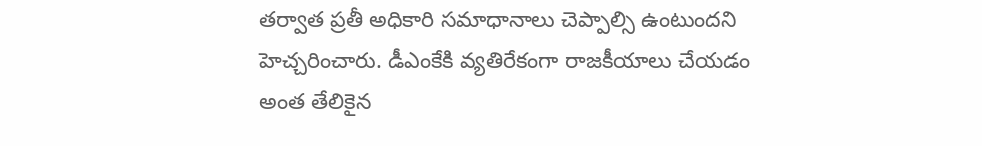తర్వాత ప్రతీ అధికారి సమాధానాలు చెప్పాల్సి ఉంటుందని హెచ్చరించారు. డీఎంకేకి వ్యతిరేకంగా రాజకీయాలు చేయడం అంత తేలికైన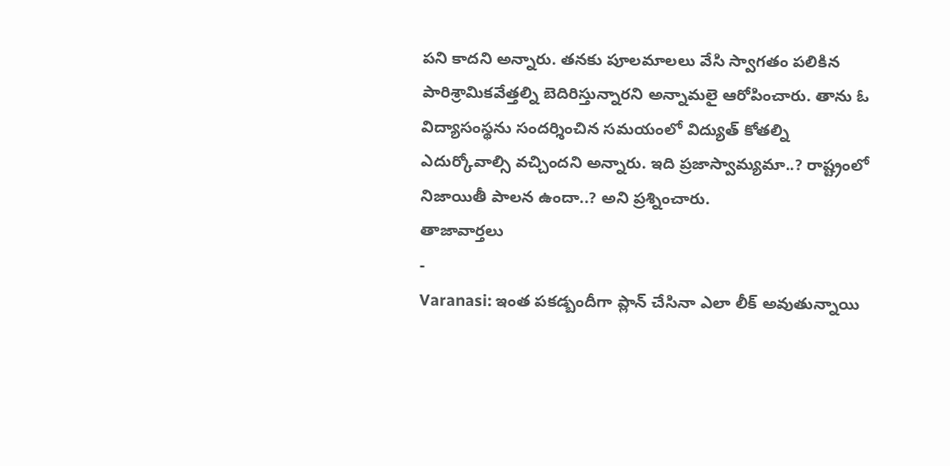పని కాదని అన్నారు. తనకు పూలమాలలు వేసి స్వాగతం పలికిన పారిశ్రామికవేత్తల్ని బెదిరిస్తున్నారని అన్నామలై ఆరోపించారు. తాను ఓ విద్యాసంస్థను సందర్శించిన సమయంలో విద్యుత్ కోతల్ని ఎదుర్కోవాల్సి వచ్చిందని అన్నారు. ఇది ప్రజాస్వామ్యమా..? రాష్ట్రంలో నిజాయితీ పాలన ఉందా..? అని ప్రశ్నించారు.
తాజావార్తలు
-
Varanasi: ఇంత పకడ్బందీగా ప్లాన్ చేసినా ఎలా లీక్ అవుతున్నాయి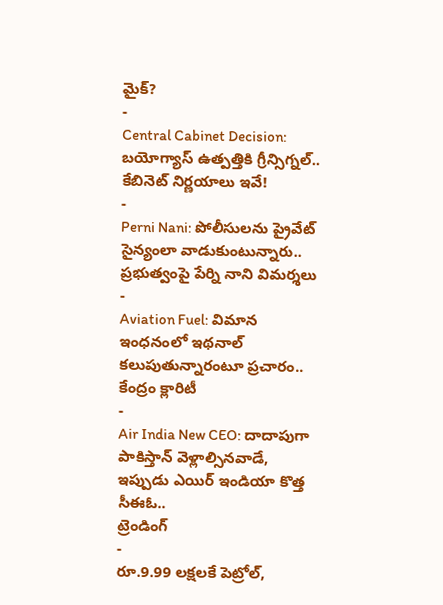మైక్?
-
Central Cabinet Decision: బయోగ్యాస్ ఉత్పత్తికి గ్రీన్సిగ్నల్.. కేబినెట్ నిర్ణయాలు ఇవే!
-
Perni Nani: పోలీసులను ప్రైవేట్ సైన్యంలా వాడుకుంటున్నారు.. ప్రభుత్వంపై పేర్ని నాని విమర్శలు
-
Aviation Fuel: విమాన ఇంధనంలో ఇథనాల్ కలుపుతున్నారంటూ ప్రచారం.. కేంద్రం క్లారిటీ
-
Air India New CEO: దాదాపుగా పాకిస్తాన్ వెళ్లాల్సినవాడే, ఇప్పుడు ఎయిర్ ఇండియా కొత్త సీఈఓ..
ట్రెండింగ్
-
రూ.9.99 లక్షలకే పెట్రోల్,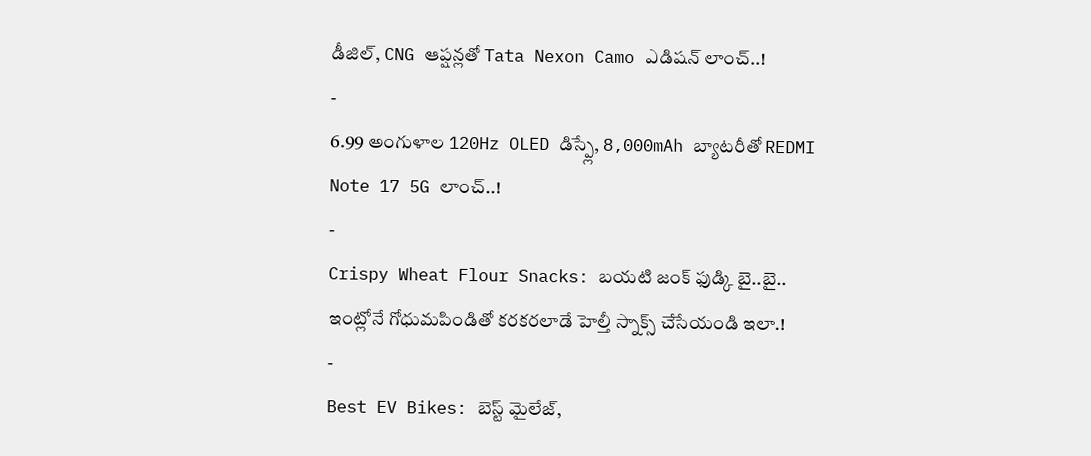డీజిల్, CNG ఆప్షన్లతో Tata Nexon Camo ఎడిషన్ లాంచ్..!
-
6.99 అంగుళాల 120Hz OLED డిస్ప్లే, 8,000mAh బ్యాటరీతో REDMI Note 17 5G లాంచ్..!
-
Crispy Wheat Flour Snacks: బయటి జంక్ ఫుడ్కి బై..బై.. ఇంట్లోనే గోధుమపిండితో కరకరలాడే హెల్తీ స్నాక్స్ చేసేయండి ఇలా.!
-
Best EV Bikes: బెస్ట్ మైలేజ్,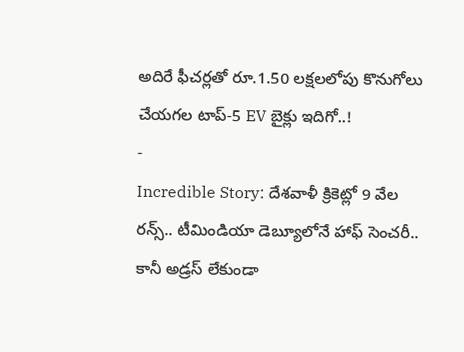అదిరే ఫీచర్లతో రూ.1.50 లక్షలలోపు కొనుగోలు చేయగల టాప్-5 EV బైక్లు ఇదిగో..!
-
Incredible Story: దేశవాళీ క్రికెట్లో 9 వేల రన్స్.. టీమిండియా డెబ్యూలోనే హాఫ్ సెంచరీ.. కానీ అడ్రస్ లేకుండా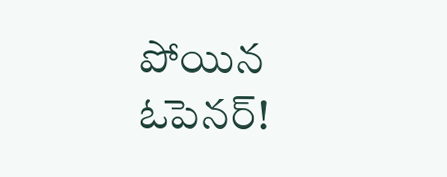పోయిన ఓపెనర్!